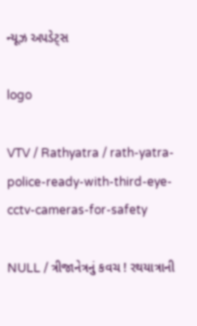ન્યૂઝ અપડેટ્સ

logo

VTV / Rathyatra / rath-yatra-police-ready-with-third-eye-cctv-cameras-for-safety

NULL / ત્રીજાનેત્રનું કવચ ! રથયાત્રાની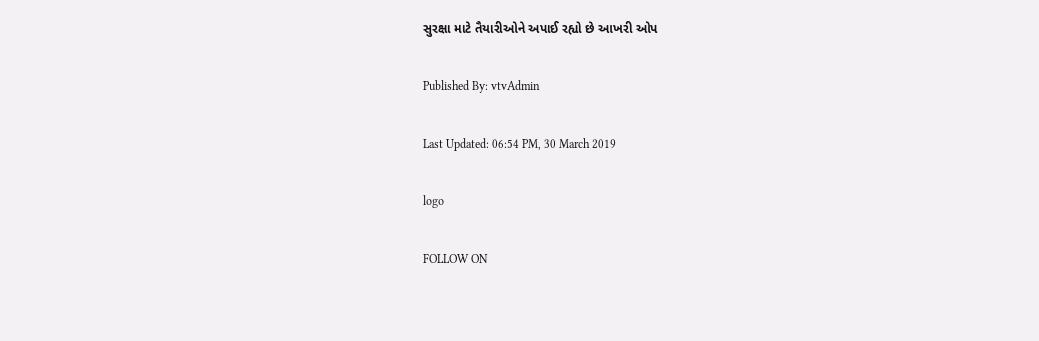સુરક્ષા માટે તૈયારીઓને અપાઈ રહ્યો છે આખરી ઓપ

Published By: vtvAdmin

Last Updated: 06:54 PM, 30 March 2019

logo

FOLLOW ON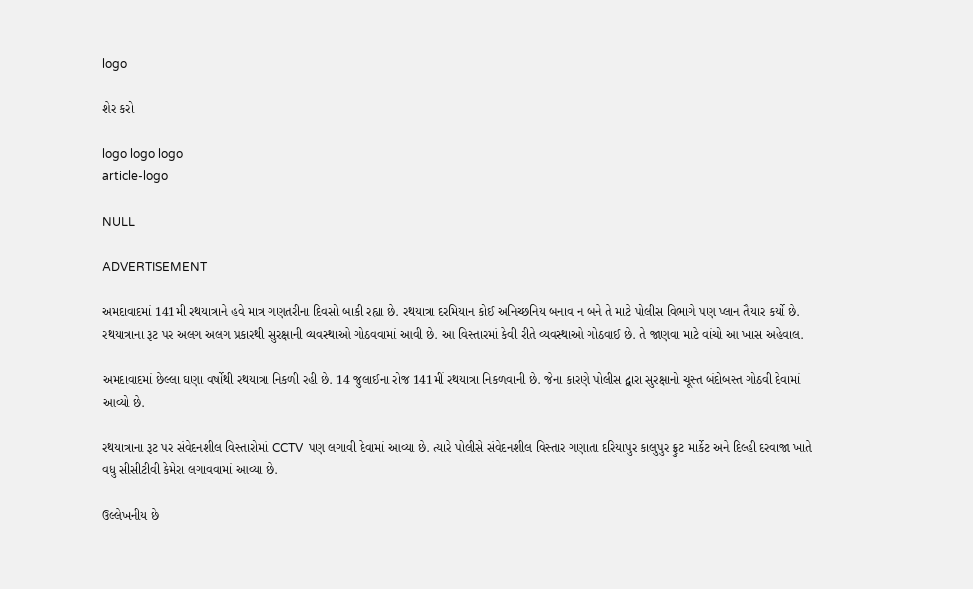logo

શેર કરો

logo logo logo
article-logo

NULL

ADVERTISEMENT

અમદાવાદમાં 141મી રથયાત્રાને હવે માત્ર ગણતરીના દિવસો બાકી રહ્યા છે. રથયાત્રા દરમિયાન કોઈ અનિચ્છનિય બનાવ ન બને તે માટે પોલીસ વિભાગે પણ પ્લાન તૈયાર કર્યો છે. રથયાત્રાના રૂટ પર અલગ અલગ પ્રકારથી સુરક્ષાની વ્યવસ્થાઓ ગોઠવવામાં આવી છે. આ વિસ્તારમાં કેવી રીતે વ્યવસ્થાઓ ગોઠવાઈ છે. તે જાણવા માટે વાંચો આ ખાસ અહેવાલ.

અમદાવાદમાં છેલ્લા ઘણા વર્ષોથી રથયાત્રા નિકળી રહી છે. 14 જુલાઈના રોજ 141મીં રથયાત્રા નિકળવાની છે. જેના કારણે પોલીસ દ્વારા સુરક્ષાનો ચૂસ્ત બંદોબસ્ત ગોઠવી દેવામાં આવ્યો છે.

રથયાત્રાના રૂટ પર સંવેદનશીલ વિસ્તારોમાં CCTV  પણ લગાવી દેવામાં આવ્યા છે. ત્યારે પોલીસે સંવેદનશીલ વિસ્તાર ગણાતા દરિયાપુર કાલુપુર ફ્રુટ માર્કેટ અને દિલ્હી દરવાજા ખાતે વધુ સીસીટીવી કેમેરા લગાવવામાં આવ્યા છે.

ઉલ્લેખનીય છે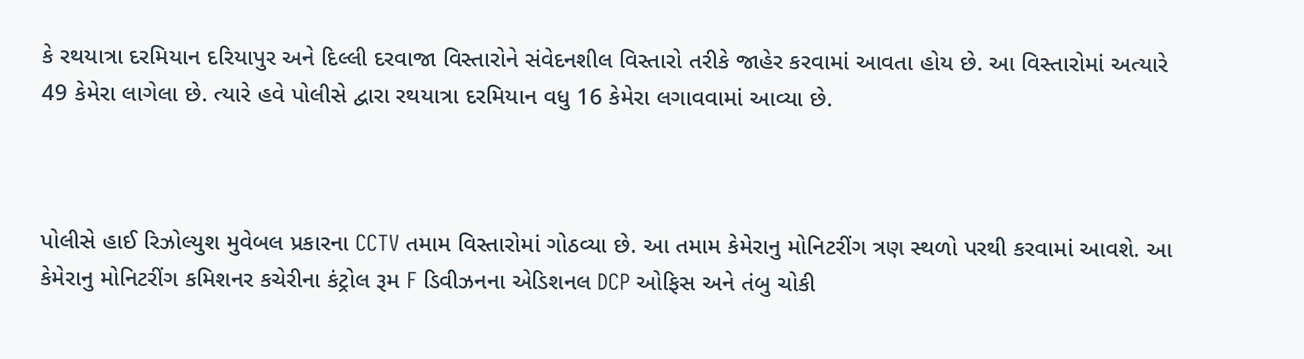કે રથયાત્રા દરમિયાન દરિયાપુર અને દિલ્લી દરવાજા વિસ્તારોને સંવેદનશીલ વિસ્તારો તરીકે જાહેર કરવામાં આવતા હોય છે. આ વિસ્તારોમાં અત્યારે 49 કેમેરા લાગેલા છે. ત્યારે હવે પોલીસે દ્વારા રથયાત્રા દરમિયાન વધુ 16 કેમેરા લગાવવામાં આવ્યા છે.



પોલીસે હાઈ રિઝોલ્યુશ મુવેબલ પ્રકારના CCTV તમામ વિસ્તારોમાં ગોઠવ્યા છે. આ તમામ કેમેરાનુ મોનિટરીંગ ત્રણ સ્થળો પરથી કરવામાં આવશે. આ કેમેરાનુ મોનિટરીંગ કમિશનર કચેરીના કંટ્રોલ રૂમ F ડિવીઝનના એડિશનલ DCP ઓફિસ અને તંબુ ચોકી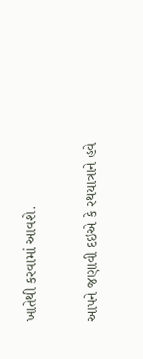ખાતેથી કરવામાં આવશે.

આપને જણાવી દઇએ કે રથયાત્રાને હવે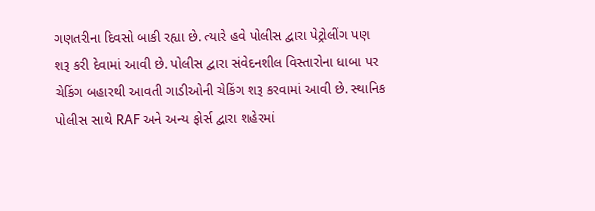ગણતરીના દિવસો બાકી રહ્યા છે. ત્યારે હવે પોલીસ દ્વારા પેટ્રોલીંગ પણ શરૂ કરી દેવામાં આવી છે. પોલીસ દ્વારા સંવેદનશીલ વિસ્તારોના ધાબા પર ચેકિંગ બહારથી આવતી ગાડીઓની ચેકિંગ શરૂ કરવામાં આવી છે. સ્થાનિક પોલીસ સાથે RAF અને અન્ય ફોર્સ દ્વારા શહેરમાં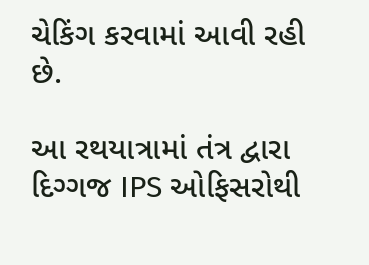ચેકિંગ કરવામાં આવી રહી છે.

આ રથયાત્રામાં તંત્ર દ્વારા દિગ્ગજ IPS ઓફિસરોથી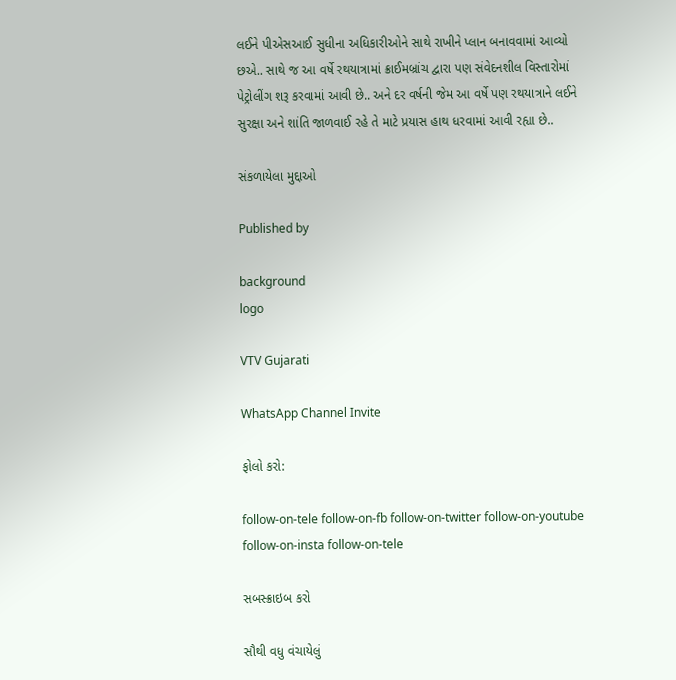લઈને પીએસઆઈ સુધીના અધિકારીઓને સાથે રાખીને પ્લાન બનાવવામાં આવ્યો છએ.. સાથે જ આ વર્ષે રથયાત્રામાં ક્રાઈમબ્રાંચ દ્વારા પણ સંવેદનશીલ વિસ્તારોમાં પેટ્રોલીંગ શરૂ કરવામાં આવી છે.. અને દર વર્ષની જેમ આ વર્ષે પણ રથયાત્રાને લઈને સુરક્ષા અને શાંતિ જાળવાઈ રહે તે માટે પ્રયાસ હાથ ધરવામાં આવી રહ્યા છે..

સંકળાયેલા મુદ્દાઓ

Published by

background
logo

VTV Gujarati

WhatsApp Channel Invite

ફોલો કરો:

follow-on-tele follow-on-fb follow-on-twitter follow-on-youtube follow-on-insta follow-on-tele

સબસ્ક્રાઇબ કરો

સૌથી વધુ વંચાયેલું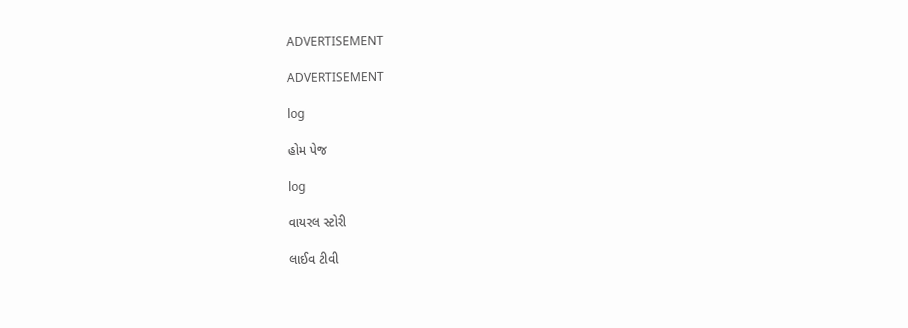ADVERTISEMENT

ADVERTISEMENT

log

હોમ પેજ

log

વાયરલ સ્ટોરી

લાઈવ ટીવી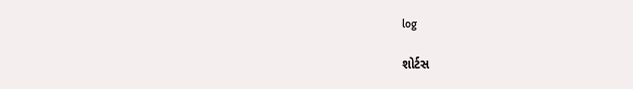log

શોર્ટસ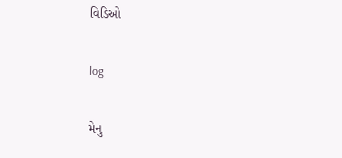વિડિઓ

log

મેનુ